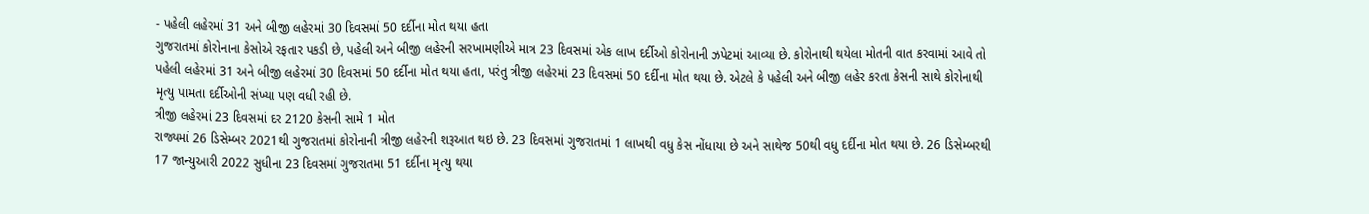- પહેલી લહેરમાં 31 અને બીજી લહેરમાં 30 દિવસમાં 50 દર્દીના મોત થયા હતા
ગુજરાતમાં કોરોનાના કેસોએ રફતાર પકડી છે, પહેલી અને બીજી લહેરની સરખામણીએ માત્ર 23 દિવસમાં એક લાખ દર્દીઓ કોરોનાની ઝપેટમાં આવ્યા છે. કોરોનાથી થયેલા મોતની વાત કરવામાં આવે તો પહેલી લહેરમાં 31 અને બીજી લહેરમાં 30 દિવસમાં 50 દર્દીના મોત થયા હતા, પરંતુ ત્રીજી લહેરમાં 23 દિવસમાં 50 દર્દીના મોત થયા છે. એટલે કે પહેલી અને બીજી લહેર કરતા કેસની સાથે કોરોનાથી મૃત્યુ પામતા દર્દીઓની સંખ્યા પણ વધી રહી છે.
ત્રીજી લહેરમાં 23 દિવસમાં દર 2120 કેસની સામે 1 મોત
રાજ્યમાં 26 ડિસેમ્બર 2021થી ગુજરાતમાં કોરોનાની ત્રીજી લહેરની શરૂઆત થઇ છે. 23 દિવસમાં ગુજરાતમાં 1 લાખથી વધુ કેસ નોંધાયા છે અને સાથેજ 50થી વધુ દર્દીના મોત થયા છે. 26 ડિસેમ્બરથી 17 જાન્યુઆરી 2022 સુધીના 23 દિવસમાં ગુજરાતમા 51 દર્દીના મૃત્યુ થયા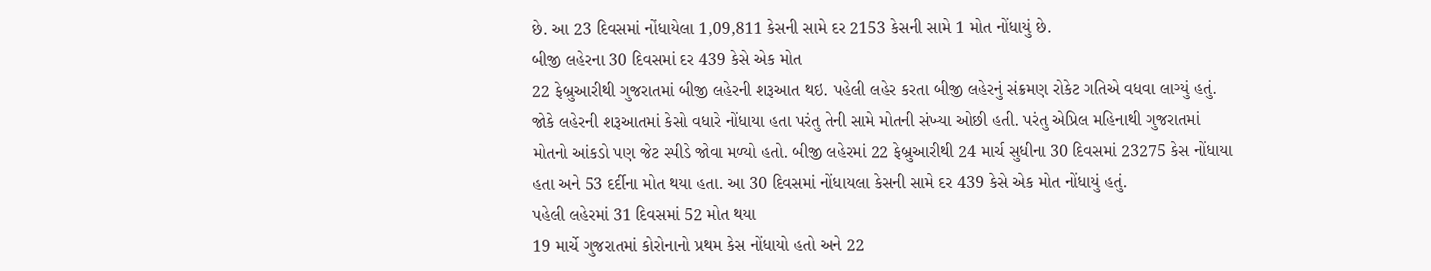છે. આ 23 દિવસમાં નોંધાયેલા 1,09,811 કેસની સામે દર 2153 કેસની સામે 1 મોત નોંધાયું છે.
બીજી લહેરના 30 દિવસમાં દર 439 કેસે એક મોત
22 ફેબ્રુઆરીથી ગુજરાતમાં બીજી લહેરની શરૂઆત થઇ. પહેલી લહેર કરતા બીજી લહેરનું સંક્રમણ રોકેટ ગતિએ વધવા લાગ્યું હતું. જોકે લહેરની શરૂઆતમાં કેસો વધારે નોંધાયા હતા પરંતુ તેની સામે મોતની સંખ્યા ઓછી હતી. પરંતુ એપ્રિલ મહિનાથી ગુજરાતમાં મોતનો આંકડો પણ જેટ સ્પીડે જોવા મળ્યો હતો. બીજી લહેરમાં 22 ફેબ્રુઆરીથી 24 માર્ચ સુધીના 30 દિવસમાં 23275 કેસ નોંધાયા હતા અને 53 દર્દીના મોત થયા હતા. આ 30 દિવસમાં નોંધાયલા કેસની સામે દર 439 કેસે એક મોત નોંધાયું હતું.
પહેલી લહેરમાં 31 દિવસમાં 52 મોત થયા
19 માર્ચે ગુજરાતમાં કોરોનાનો પ્રથમ કેસ નોંધાયો હતો અને 22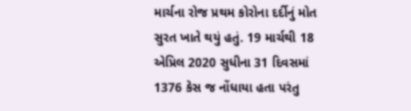માર્ચના રોજ પ્રથમ કોરોના દર્દીનું મોત સુરત ખાતે થયું હતું. 19 માર્ચથી 18 એપ્રિલ 2020 સુધીના 31 દિવસમાં 1376 કેસ જ નોંધાયા હતા પરંતુ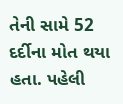તેની સામે 52 દર્દીના મોત થયા હતા. પહેલી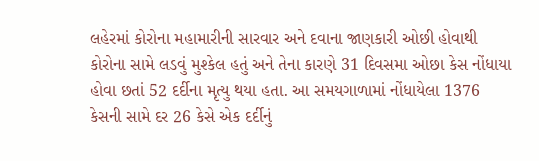લહેરમાં કોરોના મહામારીની સારવાર અને દવાના જાણકારી ઓછી હોવાથી કોરોના સામે લડવું મુશ્કેલ હતું અને તેના કારણે 31 દિવસમા ઓછા કેસ નોંધાયા હોવા છતાં 52 દર્દીના મૃત્યુ થયા હતા. આ સમયગાળામાં નોંધાયેલા 1376 કેસની સામે દર 26 કેસે એક દર્દીનું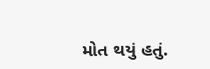મોત થયું હતું.